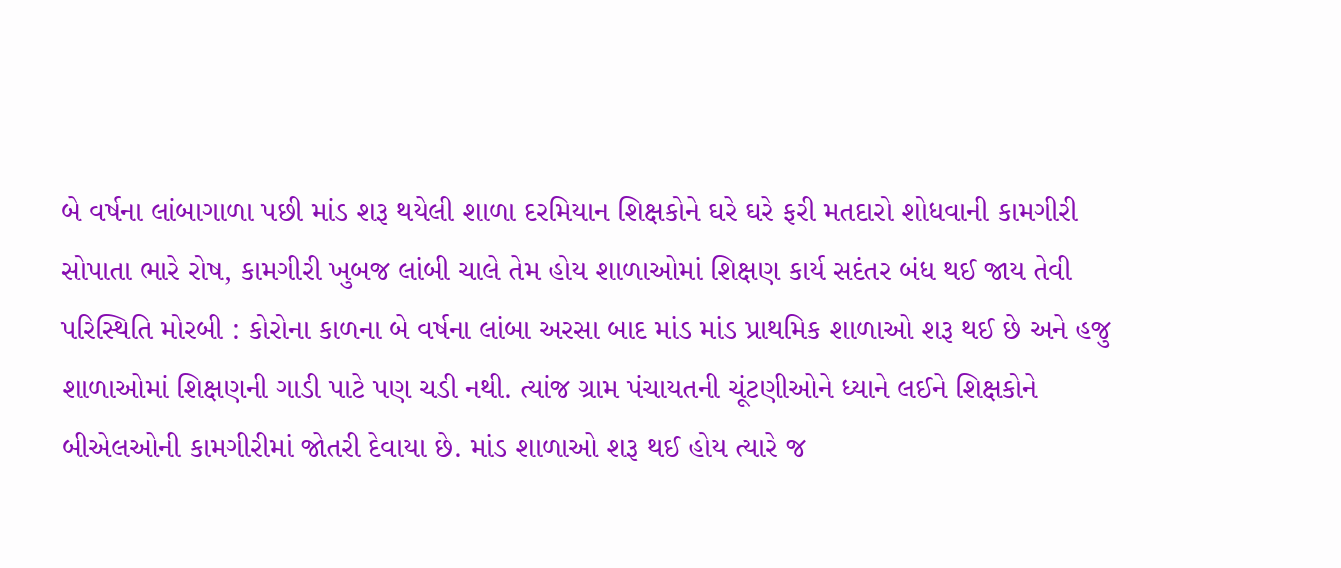બે વર્ષના લાંબાગાળા પછી માંડ શરૂ થયેલી શાળા દરમિયાન શિક્ષકોને ઘરે ઘરે ફરી મતદારો શોધવાની કામગીરી સોપાતા ભારે રોષ, કામગીરી ખુબજ લાંબી ચાલે તેમ હોય શાળાઓમાં શિક્ષણ કાર્ય સદંતર બંધ થઈ જાય તેવી પરિસ્થિતિ મોરબી : કોરોના કાળના બે વર્ષના લાંબા અરસા બાદ માંડ માંડ પ્રાથમિક શાળાઓ શરૂ થઈ છે અને હજુ શાળાઓમાં શિક્ષણની ગાડી પાટે પણ ચડી નથી. ત્યાંજ ગ્રામ પંચાયતની ચૂંટણીઓને ધ્યાને લઈને શિક્ષકોને બીએલઓની કામગીરીમાં જોતરી દેવાયા છે. માંડ શાળાઓ શરૂ થઈ હોય ત્યારે જ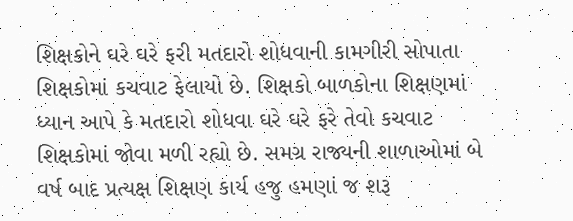શિક્ષકોને ઘરે ઘરે ફરી મતદારો શોધવાની કામગીરી સોપાતા શિક્ષકોમાં કચવાટ ફેલાયો છે. શિક્ષકો બાળકોના શિક્ષણમાં ધ્યાન આપે કે મતદારો શોધવા ઘરે ઘરે ફરે તેવો કચવાટ શિક્ષકોમાં જોવા મળી રહ્યો છે. સમગ્ર રાજ્યની શાળાઓમાં બે વર્ષ બાદ પ્રત્યક્ષ શિક્ષણ કાર્ય હજુ હમણાં જ શરૂ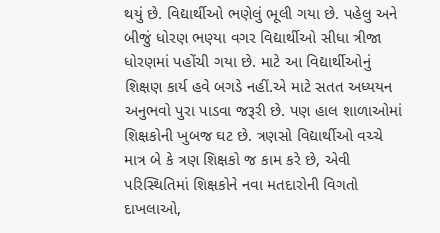થયું છે. વિદ્યાર્થીઓ ભણેલું ભૂલી ગયા છે. પહેલુ અને બીજું ધોરણ ભણ્યા વગર વિદ્યાર્થીઓ સીધા ત્રીજા ધોરણમાં પહોંચી ગયા છે. માટે આ વિદ્યાર્થીઓનું શિક્ષણ કાર્ય હવે બગડે નહીં.એ માટે સતત અધ્યયન અનુભવો પુરા પાડવા જરૂરી છે. પણ હાલ શાળાઓમાં શિક્ષકોની ખુબજ ઘટ છે. ત્રણસો વિદ્યાર્થીઓ વચ્ચે માત્ર બે કે ત્રણ શિક્ષકો જ કામ કરે છે, એવી પરિસ્થિતિમાં શિક્ષકોને નવા મતદારોની વિગતો દાખલાઓ,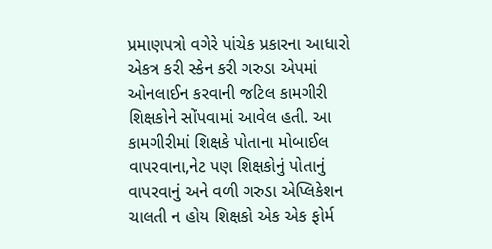પ્રમાણપત્રો વગેરે પાંચેક પ્રકારના આધારો એકત્ર કરી સ્કેન કરી ગરુડા એપમાં ઓનલાઈન કરવાની જટિલ કામગીરી શિક્ષકોને સોંપવામાં આવેલ હતી. આ કામગીરીમાં શિક્ષકે પોતાના મોબાઈલ વાપરવાના,નેટ પણ શિક્ષકોનું પોતાનું વાપરવાનું અને વળી ગરુડા એપ્લિકેશન ચાલતી ન હોય શિક્ષકો એક એક ફોર્મ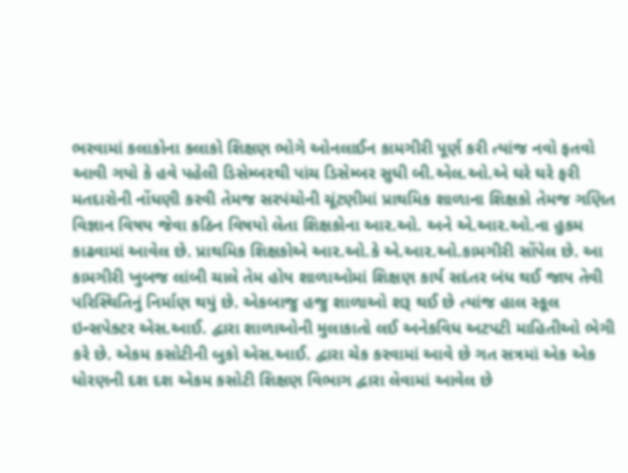ભરવામાં કલાકોના કલાકો શિક્ષણ ભોગે ઓનલાઈન કામગીરી પૂર્ણ કરી ત્યાંજ નવો ફતવો આવી ગયો કે હવે પહેલી ડિસેમ્બરથી પાંચ ડિસેમ્બર સુધી બી.એલ.ઓ.એ ઘરે ઘરે ફરી મતદારોની નોંધણી કરવી તેમજ સરપંચોની ચૂંટણીમાં પ્રાથમિક શાળાના શિક્ષકો તેમજ ગણિત વિજ્ઞાન વિષય જેવા કઠિન વિષયો લેતા શિક્ષકોના આર.ઓ. અને એ.આર.ઓ.ના હુકમ કાઢવામાં આવેલ છે. પ્રાથમિક શિક્ષકોએ આર.ઓ.કે એ.આર.ઓ.કામગીરી સોંપેલ છે. આ કામગીરી ખુબજ લાંબી ચાલે તેમ હોય શાળાઓમાં શિક્ષણ કાર્ય સદંતર બંધ થઈ જાય તેવી પરિસ્થિતિનું નિર્માણ થયું છે. એકબાજુ હજુ શાળાઓ શરૂ થઈ છે ત્યાંજ હાલ સ્કૂલ ઇન્સપેક્ટર એસ.આઈ. દ્વારા શાળાઓની મુલાકાતો લઈ અનેકવિધ અટપટી માહિતીઓ ભેગી કરે છે. એકમ કસોટીની બુકો એસ.આઈ. દ્વારા ચેક કરવામાં આવે છે ગત સત્રમાં એક એક ધોરણની દશ દશ એકમ કસોટી શિક્ષણ વિભાગ દ્વારા લેવામાં આવેલ છે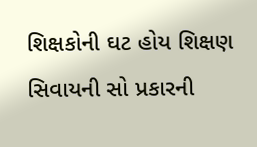શિક્ષકોની ઘટ હોય શિક્ષણ સિવાયની સો પ્રકારની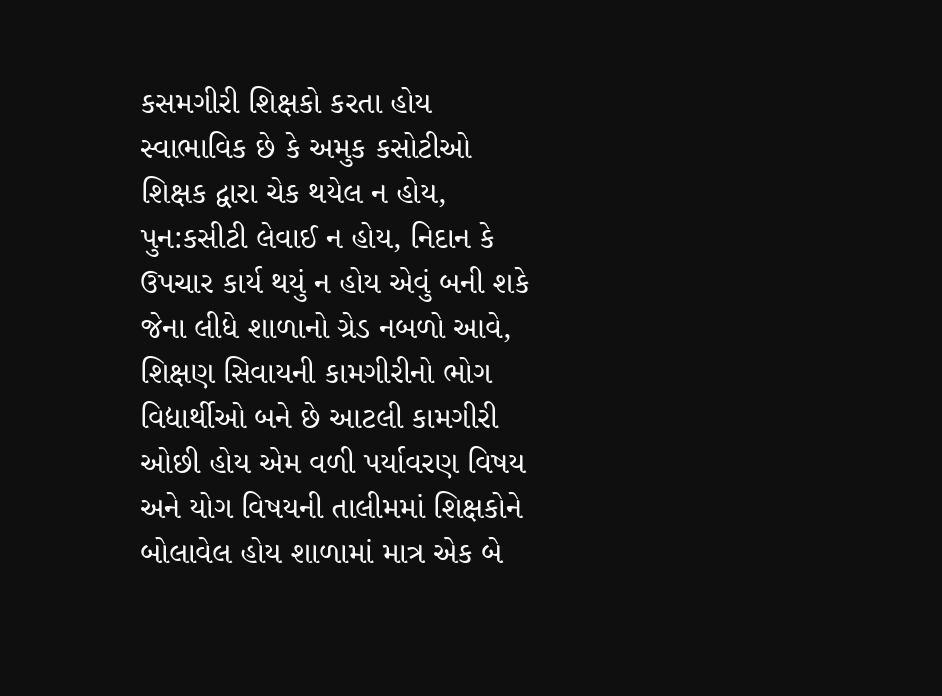કસમગીરી શિક્ષકો કરતા હોય સ્વાભાવિક છે કે અમુક કસોટીઓ શિક્ષક દ્વારા ચેક થયેલ ન હોય, પુન:કસીટી લેવાઈ ન હોય, નિદાન કે ઉપચાર કાર્ય થયું ન હોય એવું બની શકે જેના લીધે શાળાનો ગ્રેડ નબળો આવે, શિક્ષણ સિવાયની કામગીરીનો ભોગ વિદ્યાર્થીઓ બને છે આટલી કામગીરી ઓછી હોય એમ વળી પર્યાવરણ વિષય અને યોગ વિષયની તાલીમમાં શિક્ષકોને બોલાવેલ હોય શાળામાં માત્ર એક બે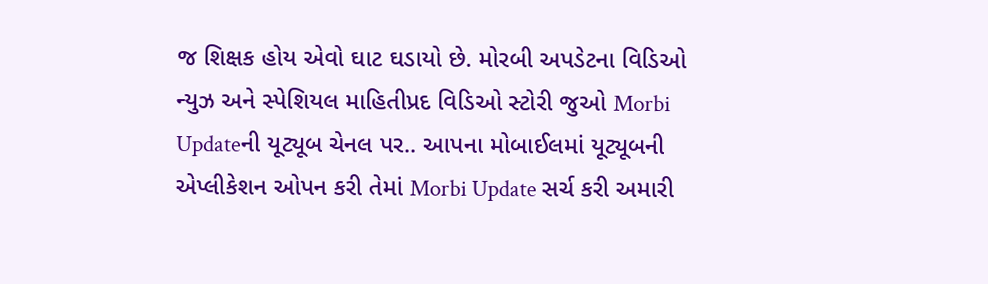જ શિક્ષક હોય એવો ઘાટ ઘડાયો છે. મોરબી અપડેટના વિડિઓ ન્યુઝ અને સ્પેશિયલ માહિતીપ્રદ વિડિઓ સ્ટોરી જુઓ Morbi Updateની યૂટ્યૂબ ચેનલ પર.. આપના મોબાઈલમાં યૂટ્યૂબની એપ્લીકેશન ઓપન કરી તેમાં Morbi Update સર્ચ કરી અમારી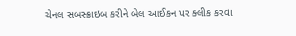ચેનલ સબસ્ક્રાઇબ કરીને બેલ આઈકન પર ક્લીક કરવા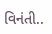વિનંતી..